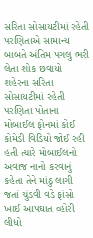સરિતા સોસાયટીમાં રહેતી પરણિતાએ સામાન્ય બાબતે અંતિમ પગલુ ભરી લેતા શોક છવાયો શહેરના સરિતા સોસાયટીમાં રહેતી પરણિતા પોતાના મોબાઈલ ફોનમાં કોઈ કોમેડી વિડિયો જોઈ રહી હતી ત્યારે મોબાઈલનો અવાજ નાનો કરવાનું કહેતા તેને માંઠુ લાગી જતાં ચુંડવી વડે ફાંસો ખાઈ આપઘાત વ્હોરી લીધો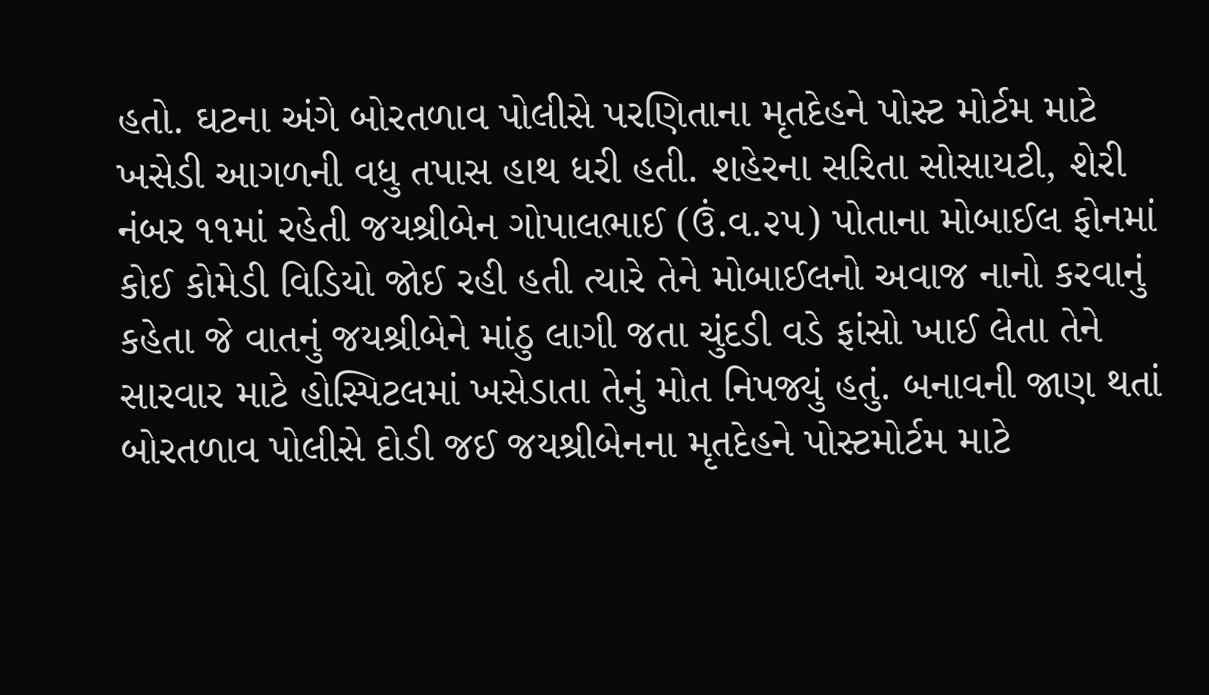હતો. ઘટના અંગે બોરતળાવ પોલીસે પરણિતાના મૃતદેહને પોસ્ટ મોર્ટમ માટે ખસેડી આગળની વધુ તપાસ હાથ ધરી હતી. શહેરના સરિતા સોસાયટી, શેરી નંબર ૧૧માં રહેતી જયશ્રીબેન ગોપાલભાઈ (ઉં.વ.૨૫) પોતાના મોબાઈલ ફોનમાં કોઈ કોમેડી વિડિયો જોઈ રહી હતી ત્યારે તેને મોબાઈલનો અવાજ નાનો કરવાનું કહેતા જે વાતનું જયશ્રીબેને માંઠુ લાગી જતા ચુંદડી વડે ફાંસો ખાઈ લેતા તેને સારવાર માટે હોસ્પિટલમાં ખસેડાતા તેનું મોત નિપજ્યું હતું. બનાવની જાણ થતાં બોરતળાવ પોલીસે દોડી જઈ જયશ્રીબેનના મૃતદેહને પોસ્ટમોર્ટમ માટે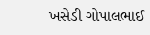ખસેડી ગોપાલભાઈ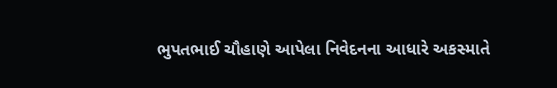ભુપતભાઈ ચૌહાણે આપેલા નિવેદનના આધારે અકસ્માતે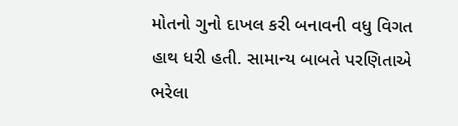મોતનો ગુનો દાખલ કરી બનાવની વધુ વિગત હાથ ધરી હતી. સામાન્ય બાબતે પરણિતાએ ભરેલા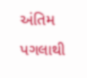અંતિમ પગલાથી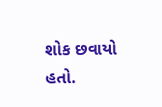શોક છવાયો હતો.